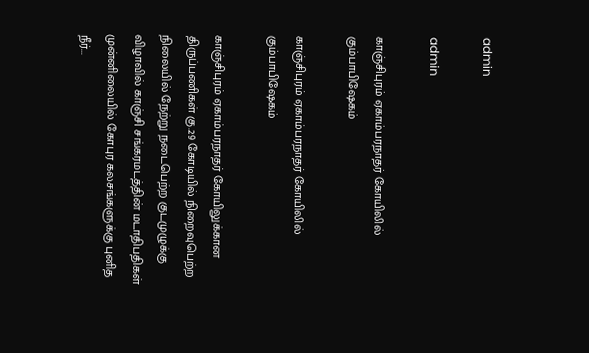admin

admin

காஞ்சிபுரம் ஏகாம்பரநாதர் கோயிலில் கும்பாபிஷேகம்

காஞ்சிபுரம் ஏகாம்பரநாதர் கோயிலில் கும்பாபிஷேகம்

காஞ்சிபுரம் ஏகாம்பரநாதர் கோயிலுக்கான திருப்பணிகள் கு.29 கோடியில் நிறைவுபெற்ற நிலையில் நேற்று நடைபெற்ற குடமுழுக்கு விழாவில் காஞ்சி சங்கரமடத்தின் மடாதிபதிகள் முன்னிலையில் கோபுர கலசங்களுக்கு புனித நீர்...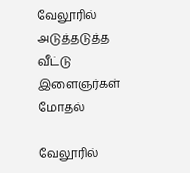வேலூரில் அடுத்தடுத்த வீட்டு இளைஞர்கள் மோதல்

வேலூரில்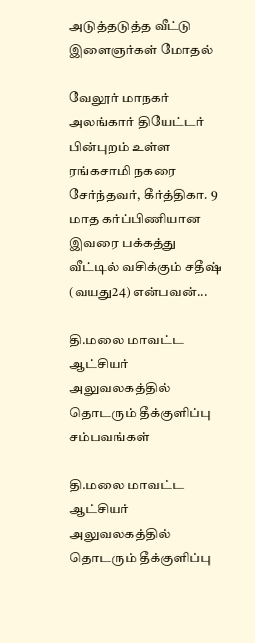அடுத்தடுத்த வீட்டு இளைஞர்கள் மோதல்

வேலூர் மாநகர் அலங்கார் தியேட்டர் பின்புறம் உள்ள ரங்கசாமி நகரை சேர்ந்தவர், கீர்த்திகா. 9 மாத கர்ப்பிணியான இவரை பக்கத்து வீட்டில் வசிக்கும் சதீஷ் (வயது24) என்பவன்...

தி.மலை மாவட்ட ஆட்சியர் அலுவலகத்தில் தொடரும் தீக்குளிப்பு சம்பவங்கள்

தி.மலை மாவட்ட ஆட்சியர் அலுவலகத்தில் தொடரும் தீக்குளிப்பு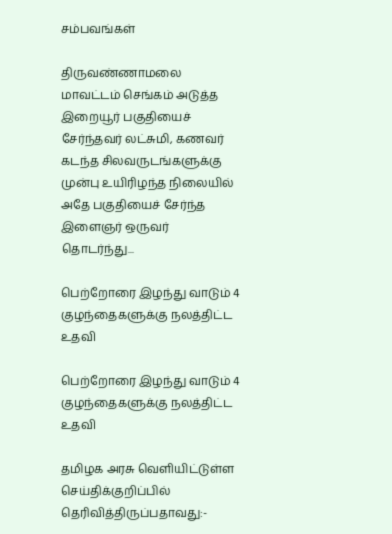சம்பவங்கள்

திருவண்ணாமலை மாவட்டம் செங்கம் அடுத்த இறையூர் பகுதியைச் சேர்ந்தவர் லட்சுமி, கணவர் கடந்த சிலவருடங்களுக்கு முன்பு உயிரிழந்த நிலையில் அதே பகுதியைச் சேர்ந்த இளைஞர் ஒருவர் தொடர்ந்து...

பெற்றோரை இழந்து வாடும் 4 குழந்தைகளுக்கு நலத்திட்ட உதவி

பெற்றோரை இழந்து வாடும் 4 குழந்தைகளுக்கு நலத்திட்ட உதவி

தமிழக அரசு வெளியிட்டுள்ள செய்திக்குறிப்பில் தெரிவித்திருப்பதாவது:-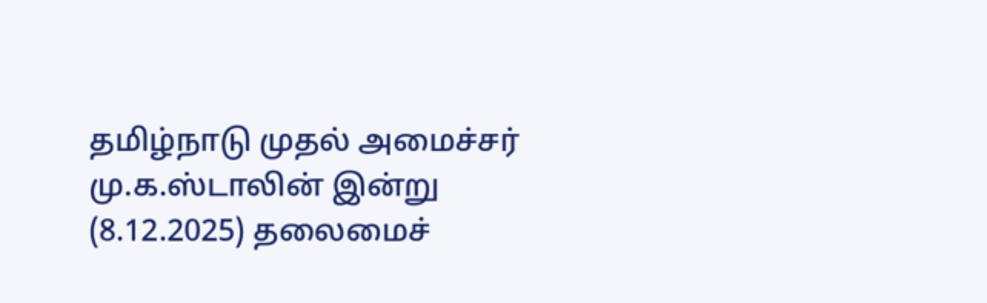தமிழ்நாடு முதல் அமைச்சர் மு.க.ஸ்டாலின் இன்று (8.12.2025) தலைமைச்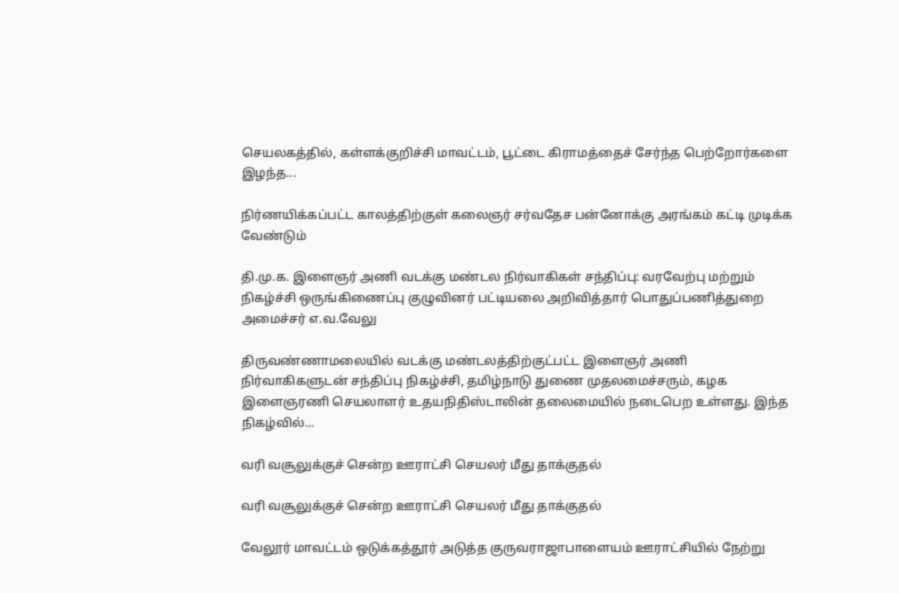செயலகத்தில், கள்ளக்குறிச்சி மாவட்டம், பூட்டை கிராமத்தைச் சேர்ந்த பெற்றோர்களை இழந்த...

நிர்ணயிக்கப்பட்ட காலத்திற்குள் கலைஞர் சர்வதேச பன்னோக்கு அரங்கம் கட்டி முடிக்க வேண்டும்

தி.மு.க. இளைஞர் அணி வடக்கு மண்டல நிர்வாகிகள் சந்திப்பு: வரவேற்பு மற்றும் நிகழ்ச்சி ஒருங்கிணைப்பு குழுவினர் பட்டியலை அறிவித்தார் பொதுப்பணித்துறை அமைச்சர் எ.வ.வேலு

திருவண்ணாமலையில் வடக்கு மண்டலத்திற்குட்பட்ட இளைஞர் அணி நிர்வாகிகளுடன் சந்திப்பு நிகழ்ச்சி, தமிழ்நாடு துணை முதலமைச்சரும், கழக இளைஞரணி செயலாளர் உதயநிதிஸ்டாலின் தலைமையில் நடைபெற உள்ளது. இந்த நிகழ்வில்...

வரி வசூலுக்குச் சென்ற ஊராட்சி செயலர் மீது தாக்குதல்

வரி வசூலுக்குச் சென்ற ஊராட்சி செயலர் மீது தாக்குதல்

வேலூர் மாவட்டம் ஒடுக்கத்தூர் அடுத்த குருவராஜாபாளையம் ஊராட்சியில் நேற்று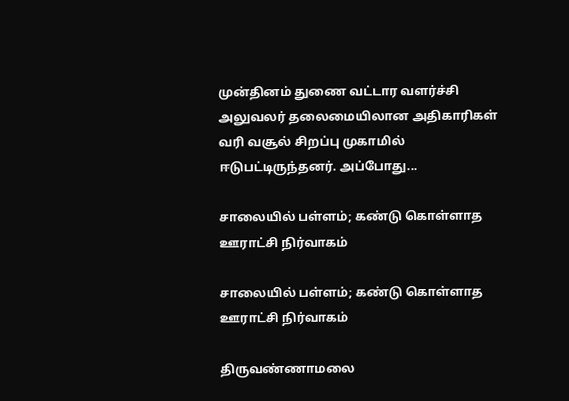முன்தினம் துணை வட்டார வளர்ச்சி அலுவலர் தலைமையிலான அதிகாரிகள் வரி வசூல் சிறப்பு முகாமில் ஈடுபட்டிருந்தனர். அப்போது...

சாலையில் பள்ளம்; கண்டு கொள்ளாத ஊராட்சி நிர்வாகம்

சாலையில் பள்ளம்; கண்டு கொள்ளாத ஊராட்சி நிர்வாகம்

திருவண்ணாமலை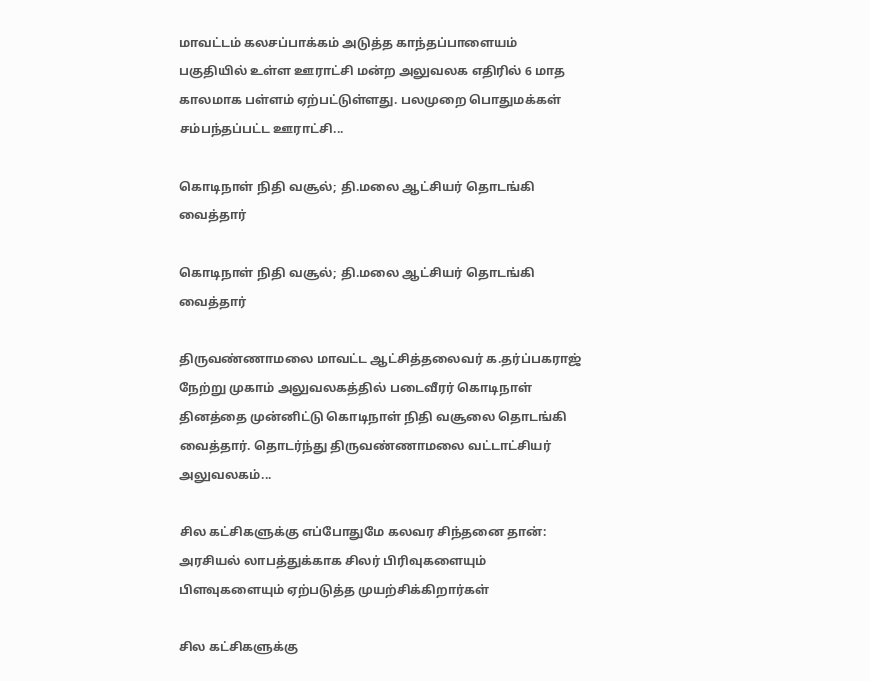மாவட்டம் கலசப்பாக்கம் அடுத்த காந்தப்பாளையம் பகுதியில் உள்ள ஊராட்சி மன்ற அலுவலக எதிரில் 6 மாத காலமாக பள்ளம் ஏற்பட்டுள்ளது. பலமுறை பொதுமக்கள் சம்பந்தப்பட்ட ஊராட்சி...

கொடிநாள் நிதி வசூல்; தி.மலை ஆட்சியர் தொடங்கி வைத்தார்

கொடிநாள் நிதி வசூல்; தி.மலை ஆட்சியர் தொடங்கி வைத்தார்

திருவண்ணாமலை மாவட்ட ஆட்சித்தலைவர் க.தர்ப்பகராஜ் நேற்று முகாம் அலுவலகத்தில் படைவீரர் கொடிநாள் தினத்தை முன்னிட்டு கொடிநாள் நிதி வசூலை தொடங்கி வைத்தார். தொடர்ந்து திருவண்ணாமலை வட்டாட்சியர் அலுவலகம்...

சில கட்சிகளுக்கு எப்போதுமே கலவர சிந்தனை தான்: அரசியல் லாபத்துக்காக சிலர் பிரிவுகளையும் பிளவுகளையும் ஏற்படுத்த முயற்சிக்கிறார்கள்

சில கட்சிகளுக்கு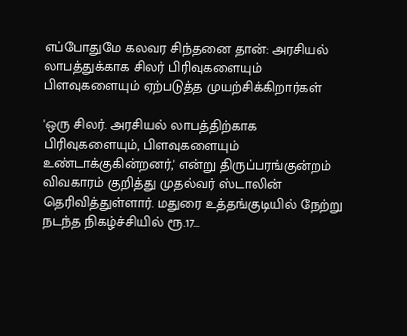எப்போதுமே கலவர சிந்தனை தான்: அரசியல் லாபத்துக்காக சிலர் பிரிவுகளையும் பிளவுகளையும் ஏற்படுத்த முயற்சிக்கிறார்கள்

'ஒரு சிலர். அரசியல் லாபத்திற்காக பிரிவுகளையும், பிளவுகளையும் உண்டாக்குகின்றனர்,' என்று திருப்பரங்குன்றம் விவகாரம் குறித்து முதல்வர் ஸ்டாலின் தெரிவித்துள்ளார். மதுரை உத்தங்குடியில் நேற்று நடந்த நிகழ்ச்சியில் ரூ.17...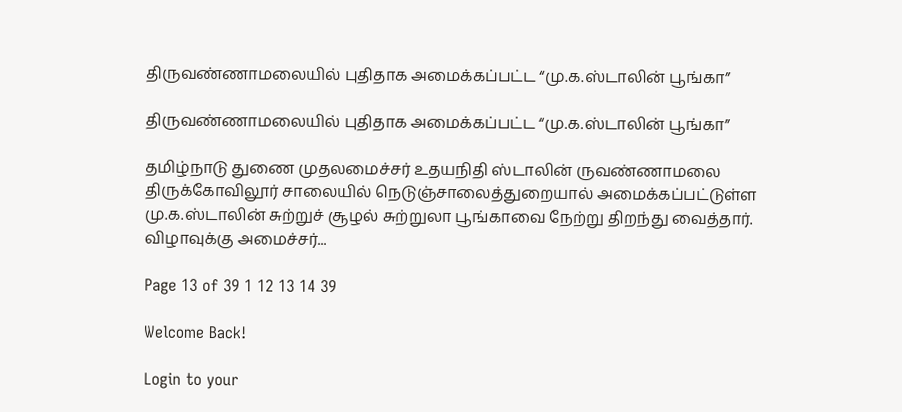திருவண்ணாமலையில் புதிதாக அமைக்கப்பட்ட “மு.க.ஸ்டாலின் பூங்கா”

திருவண்ணாமலையில் புதிதாக அமைக்கப்பட்ட “மு.க.ஸ்டாலின் பூங்கா”

தமிழ்நாடு துணை முதலமைச்சர் உதயநிதி ஸ்டாலின் ருவண்ணாமலை திருக்கோவிலூர் சாலையில் நெடுஞ்சாலைத்துறையால் அமைக்கப்பட்டுள்ள மு.க.ஸ்டாலின் சுற்றுச் சூழல் சுற்றுலா பூங்காவை நேற்று திறந்து வைத்தார். விழாவுக்கு அமைச்சர்...

Page 13 of 39 1 12 13 14 39

Welcome Back!

Login to your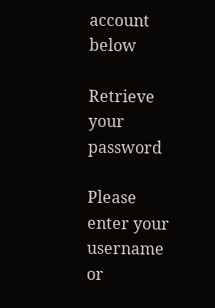account below

Retrieve your password

Please enter your username or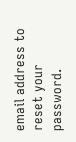email address to reset your password.